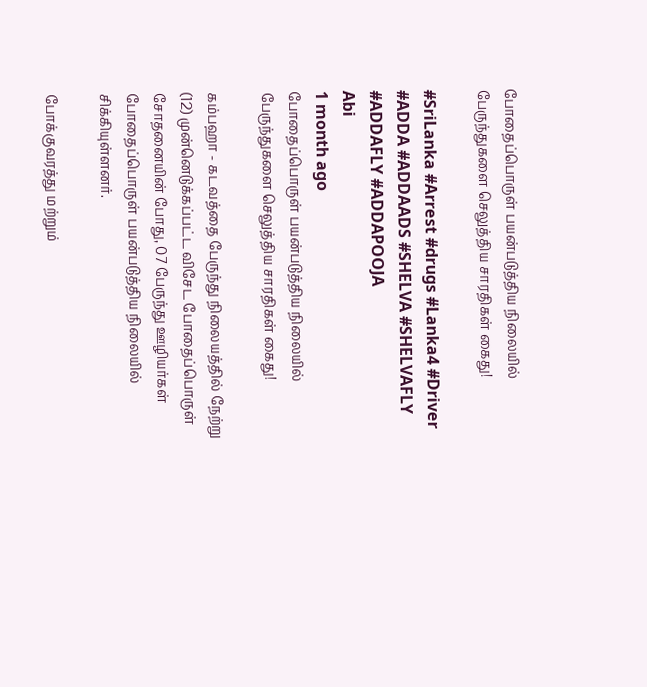போதைப்பொருள் பயன்படுத்திய நிலையில் பேருந்துகளை செலுத்திய சாரதிகள் கைது!

#SriLanka #Arrest #drugs #Lanka4 #Driver #ADDA #ADDAADS #SHELVA #SHELVAFLY #ADDAFLY #ADDAPOOJA
Abi
1 month ago
போதைப்பொருள் பயன்படுத்திய நிலையில் பேருந்துகளை செலுத்திய சாரதிகள் கைது!

கம்பஹா - கடவத்தை பேருந்து நிலையத்தில் நேற்று (12) முன்னெடுக்கப்பட்ட விசேட போதைப்பொருள் சோதனையின் போது, 07 பேருந்து ஊழியர்கள் போதைப்பொருள் பயன்படுத்திய நிலையில் சிக்கியுள்ளனர்.

போக்குவரத்து மற்றும்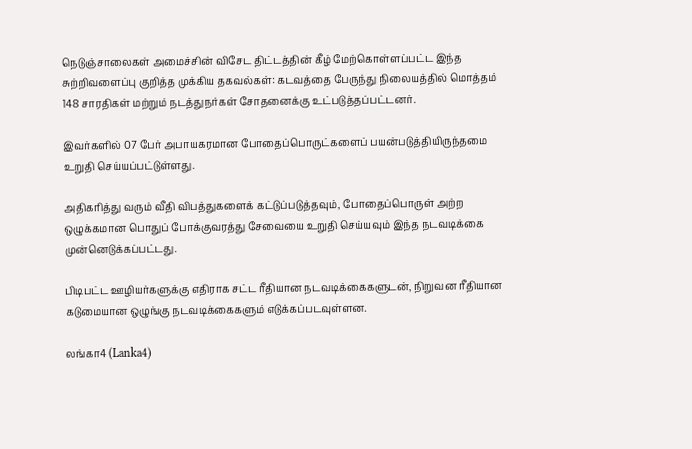நெடுஞ்சாலைகள் அமைச்சின் விசேட திட்டத்தின் கீழ் மேற்கொள்ளப்பட்ட இந்த சுற்றிவளைப்பு குறித்த முக்கிய தகவல்கள்: கடவத்தை பேருந்து நிலையத்தில் மொத்தம் 148 சாரதிகள் மற்றும் நடத்துநர்கள் சோதனைக்கு உட்படுத்தப்பட்டனர்.

இவர்களில் 07 பேர் அபாயகரமான போதைப்பொருட்களைப் பயன்படுத்தியிருந்தமை உறுதி செய்யப்பட்டுள்ளது.

அதிகரித்து வரும் வீதி விபத்துகளைக் கட்டுப்படுத்தவும், போதைப்பொருள் அற்ற ஒழுக்கமான பொதுப் போக்குவரத்து சேவையை உறுதி செய்யவும் இந்த நடவடிக்கை முன்னெடுக்கப்பட்டது.

பிடிபட்ட ஊழியர்களுக்கு எதிராக சட்ட ரீதியான நடவடிக்கைகளுடன், நிறுவன ரீதியான கடுமையான ஒழுங்கு நடவடிக்கைகளும் எடுக்கப்படவுள்ளன.

லங்கா4 (Lanka4)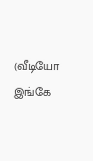(வீடியோ இங்கே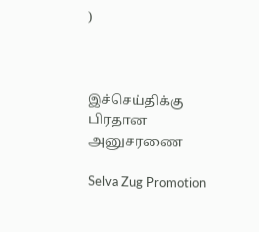)



இச்செய்திக்கு பிரதான அனுசரணை

Selva Zug Promotion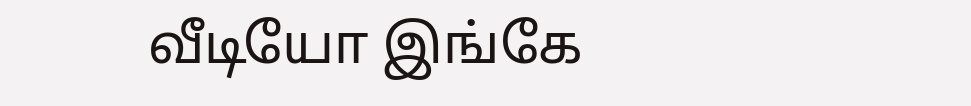வீடியோ இங்கே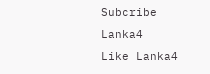Subcribe Lanka4
Like Lanka4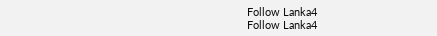Follow Lanka4
Follow Lanka4